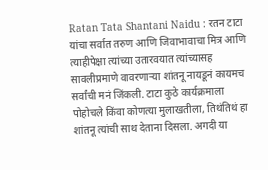Ratan Tata Shantani Naidu : रतन टाटा यांचा सर्वात तरुण आणि जिवाभावाचा मित्र आणि त्याहीपेक्षा त्यांच्या उतारवयात त्यांच्यासह सावलीप्रमाणे वावरणाऱ्या शांतनू नायडूनं कायमच सर्वांची मनं जिंकली. टाटा कुठे कार्यक्रमाला पोहोचले किंवा कोणत्या मुलाखतीला, तिथंतिथं हा शांतनू त्यांची साथ देताना दिसला. अगदी या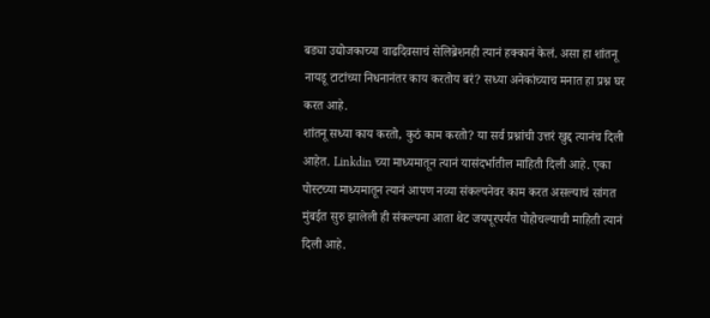बड्या उद्योजकाच्या वाढदिवसाचं सेलिब्रेशनही त्यानं हक्कानं केलं. असा हा शांतनू नायडू टाटांच्या निधनानंतर काय करतोय बरं? सध्या अनेकांच्याच मनात हा प्रश्न घर करत आहे.
शांतनू सध्या काय करतो, कुठं काम करतो? या सर्व प्रश्नांची उत्तरं खुद्द त्यानंच दिली आहेत. Linkdin च्या माध्यमातून त्यानं यासंदर्भातील माहिती दिली आहे. एका पोस्टच्या माध्यमातून त्यानं आपण नव्या संकल्पनेवर काम करत असल्याचं सांगत मुंबईत सुरु झालेली ही संकल्पना आता थेट जयपूरपर्यंत पोहोचल्याची माहिती त्यानं दिली आहे.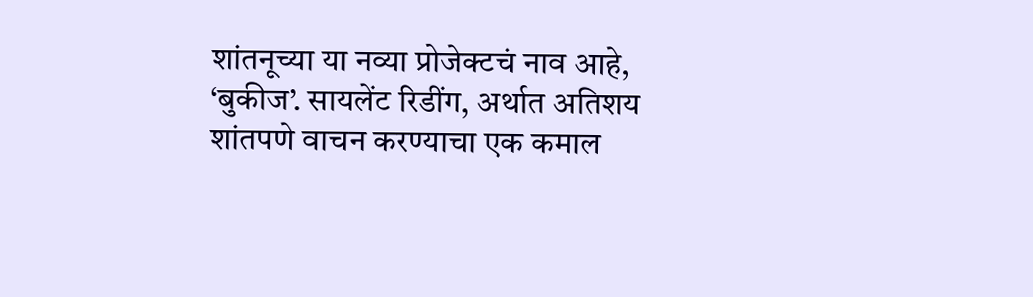शांतनूच्या या नव्या प्रोजेक्टचं नाव आहे, ‘बुकीज’. सायलेंट रिडींग, अर्थात अतिशय शांतपणे वाचन करण्याचा एक कमाल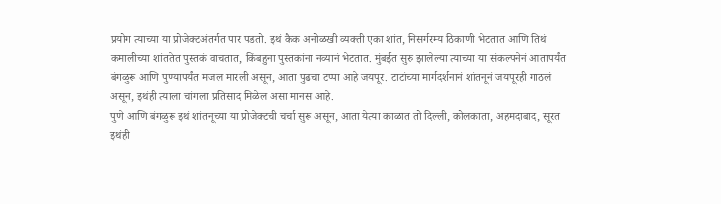प्रयोग त्याच्या या प्रोजेक्टअंतर्गत पार पडतो. इथं कैक अनोळखी व्यक्ती एका शांत, निसर्गरम्य ठिकाणी भेटतात आणि तिथं कमालीच्या शांततेत पुस्तकं वाचतात, किंबहुना पुस्तकांना नव्यानं भेटतात. मुंबईत सुरु झालेल्या त्याच्या या संकल्पनेनं आतापर्यंत बंगळुरू आणि पुण्यापर्यंत मजल मारली असून, आता पुढचा टप्पा आहे जयपूर. टाटांच्या मार्गदर्शनानं शांतनूनं जयपूरही गाठलं असून, इथंही त्याला चांगला प्रतिसाद मिळेल असा मानस आहे.
पुणे आणि बंगळुरू इथं शांतनूच्या या प्रोजेक्टची चर्चा सुरू असून, आता येत्या काळात तो दिल्ली, कोलकाता, अहमदाबाद, सूरत इथंही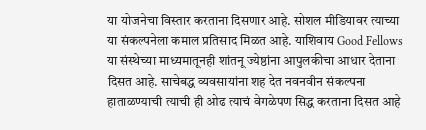या योजनेचा विस्तार करताना दिसणार आहे. सोशल मीडियावर त्याच्या या संकल्पनेला कमाल प्रतिसाद मिळत आहे. याशिवाय Good Fellows या संस्थेच्या माध्यमातूनही शांतनू ज्येष्ठांना आपुलकीचा आधार देताना दिसत आहे. साचेबद्ध व्यवसायांना शह देत नवनवीन संकल्पना हाताळण्याची त्याची ही ओढ त्याचं वेगळेपण सिद्ध करताना दिसत आहे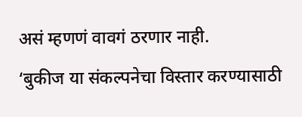असं म्हणणं वावगं ठरणार नाही.
‘बुकीज या संकल्पनेचा विस्तार करण्यासाठी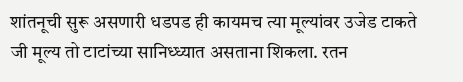शांतनूची सुरू असणारी धडपड ही कायमच त्या मूल्यांवर उजेड टाकते जी मूल्य तो टाटांच्या सानिध्ध्यात असताना शिकला. रतन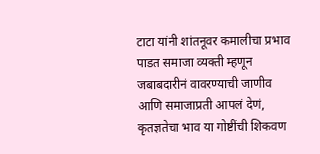टाटा यांनी शांतनूवर कमालीचा प्रभाव पाडत समाजा व्यक्ती म्हणून जबाबदारीनं वावरण्याची जाणीव आणि समाजाप्रती आपलं देणं, कृतज्ञतेचा भाव या गोष्टींची शिकवण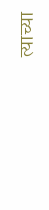त्याच्या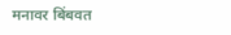मनावर बिंबवत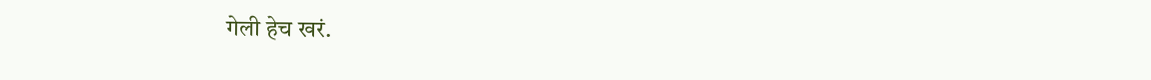गेली हेच खरं.